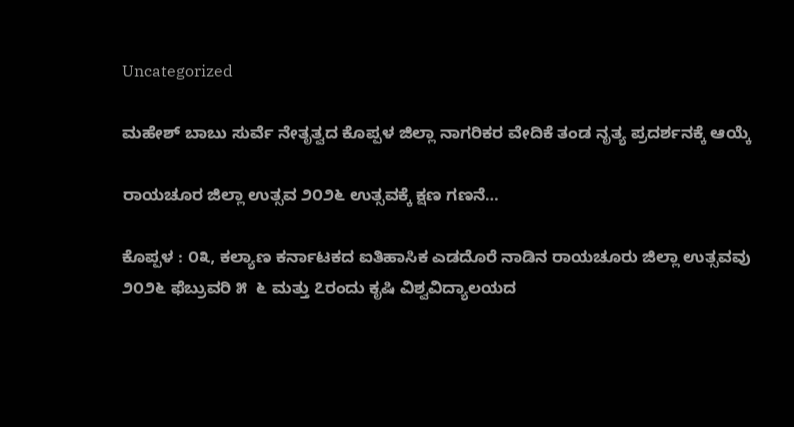Uncategorized

ಮಹೇಶ್ ಬಾಬು ಸುರ್ವೆ ನೇತೃತ್ವದ ಕೊಪ್ಪಳ ಜಿಲ್ಲಾ ನಾಗರಿಕರ ವೇದಿಕೆ ತಂಡ ನೃತ್ಯ ಪ್ರದರ್ಶನಕ್ಕೆ ಆಯ್ಕೆ

ರಾಯಚೂರ ಜಿಲ್ಲಾ ಉತ್ಸವ ೨೦೨೬ ಉತ್ಸವಕ್ಕೆ ಕ್ಷಣ ಗಣನೆ…

ಕೊಪ್ಪಳ : ೦೩, ಕಲ್ಯಾಣ ಕರ್ನಾಟಕದ ಐತಿಹಾಸಿಕ ಎಡದೊರೆ ನಾಡಿನ ರಾಯಚೂರು ಜಿಲ್ಲಾ ಉತ್ಸವವು ೨೦೨೬ ಫೆಬ್ರುವರಿ ೫  ೬ ಮತ್ತು ೭ರಂದು ಕೃಷಿ ವಿಶ್ವವಿದ್ಯಾಲಯದ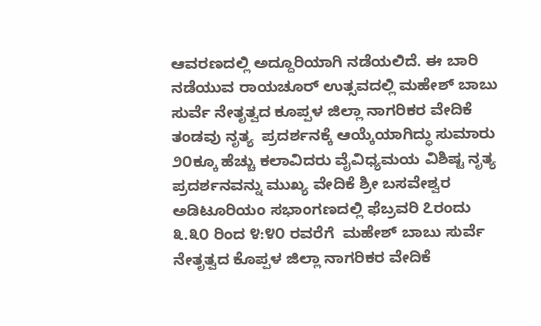ಆವರಣದಲ್ಲಿ ಅದ್ದೂರಿಯಾಗಿ ನಡೆಯಲಿದೆ. ಈ ಬಾರಿ ನಡೆಯುವ ರಾಯಚೂರ್ ಉತ್ಸವದಲ್ಲಿ ಮಹೇಶ್ ಬಾಬು ಸುರ್ವೆ ನೇತೃತ್ವದ ಕೂಪ್ಪಳ ಜಿಲ್ಲಾ ನಾಗರಿಕರ ವೇದಿಕೆ ತಂಡವು ನೃತ್ಯ  ಪ್ರದರ್ಶನಕ್ಕೆ ಆಯ್ಕೆಯಾಗಿದ್ಧು ಸುಮಾರು ೨೦ಕ್ಕೂ ಹೆಚ್ಚು ಕಲಾವಿದರು ವೈವಿಧ್ಯಮಯ ವಿಶಿಷ್ಟ ನೃತ್ಯ ಪ್ರದರ್ಶನವನ್ನು ಮುಖ್ಯ ವೇದಿಕೆ ಶ್ರೀ ಬಸವೇಶ್ವರ ಅಡಿಟೂರಿಯಂ ಸಭಾಂಗಣದಲ್ಲಿ ಫೆಬ್ರವರಿ ೭ರಂದು ೩.೩೦ ರಿಂದ ೪:೪೦ ರವರೆಗೆ  ಮಹೇಶ್ ಬಾಬು ಸುರ್ವೆ ನೇತೃತ್ವದ ಕೊಪ್ಪಳ ಜಿಲ್ಲಾ ನಾಗರಿಕರ ವೇದಿಕೆ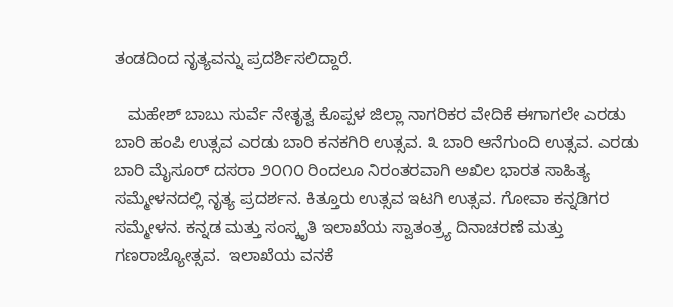ತಂಡದಿಂದ ನೃತ್ಯವನ್ನು ಪ್ರದರ್ಶಿಸಲಿದ್ದಾರೆ.

   ಮಹೇಶ್ ಬಾಬು ಸುರ್ವೆ ನೇತೃತ್ವ ಕೊಪ್ಪಳ ಜಿಲ್ಲಾ ನಾಗರಿಕರ ವೇದಿಕೆ ಈಗಾಗಲೇ ಎರಡು ಬಾರಿ ಹಂಪಿ ಉತ್ಸವ ಎರಡು ಬಾರಿ ಕನಕಗಿರಿ ಉತ್ಸವ. ೩ ಬಾರಿ ಆನೆಗುಂದಿ ಉತ್ಸವ. ಎರಡು ಬಾರಿ ಮೈಸೂರ್ ದಸರಾ ೨೦೧೦ ರಿಂದಲೂ ನಿರಂತರವಾಗಿ ಅಖಿಲ ಭಾರತ ಸಾಹಿತ್ಯ ಸಮ್ಮೇಳನದಲ್ಲಿ ನೃತ್ಯ ಪ್ರದರ್ಶನ. ಕಿತ್ತೂರು ಉತ್ಸವ ಇಟಗಿ ಉತ್ಸವ. ಗೋವಾ ಕನ್ನಡಿಗರ ಸಮ್ಮೇಳನ. ಕನ್ನಡ ಮತ್ತು ಸಂಸ್ಕೃತಿ ಇಲಾಖೆಯ ಸ್ವಾತಂತ್ರ್ಯ ದಿನಾಚರಣೆ ಮತ್ತು ಗಣರಾಜ್ಯೋತ್ಸವ.  ಇಲಾಖೆಯ ವನಕೆ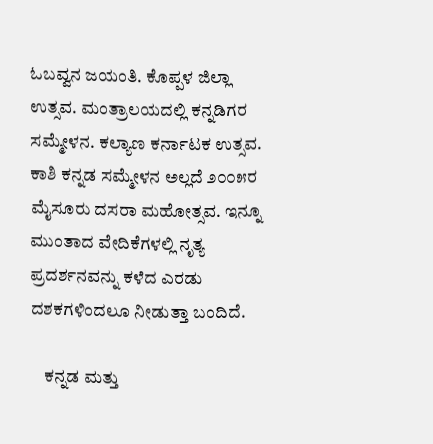ಓಬವ್ವನ ಜಯಂತಿ. ಕೊಪ್ಪಳ ಜಿಲ್ಲಾ ಉತ್ಸವ. ಮಂತ್ರಾಲಯದಲ್ಲಿ ಕನ್ನಡಿಗರ ಸಮ್ಮೇಳನ. ಕಲ್ಯಾಣ ಕರ್ನಾಟಕ ಉತ್ಸವ. ಕಾಶಿ ಕನ್ನಡ ಸಮ್ಮೇಳನ ಅಲ್ಲದೆ ೨೦೦೫ರ ಮೈಸೂರು ದಸರಾ ಮಹೋತ್ಸವ. ಇನ್ನೂ ಮುಂತಾದ ವೇದಿಕೆಗಳಲ್ಲಿ ನೃತ್ಯ ಪ್ರದರ್ಶನವನ್ನು ಕಳೆದ ಎರಡು ದಶಕಗಳಿಂದಲೂ ನೀಡುತ್ತಾ ಬಂದಿದೆ.

    ಕನ್ನಡ ಮತ್ತು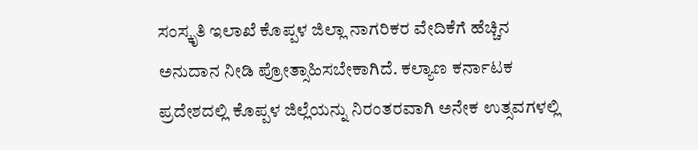ಸಂಸ್ಕೃತಿ ಇಲಾಖೆ ಕೊಪ್ಪಳ ಜಿಲ್ಲಾ ನಾಗರಿಕರ ವೇದಿಕೆಗೆ ಹೆಚ್ಚಿನ ಅನುದಾನ ನೀಡಿ ಪ್ರೋತ್ಸಾಹಿಸಬೇಕಾಗಿದೆ. ಕಲ್ಯಾಣ ಕರ್ನಾಟಕ ಪ್ರದೇಶದಲ್ಲಿ ಕೊಪ್ಪಳ ಜಿಲ್ಲೆಯನ್ನು ನಿರಂತರವಾಗಿ ಅನೇಕ ಉತ್ಸವಗಳಲ್ಲಿ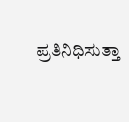ಪ್ರತಿನಿಧಿಸುತ್ತಾ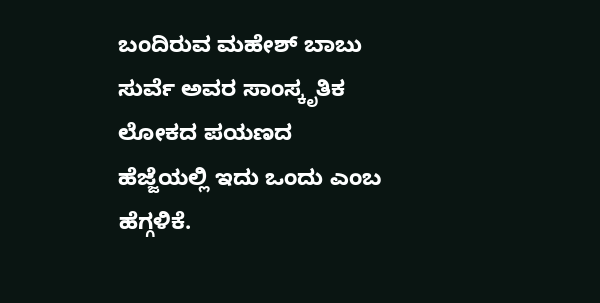ಬಂದಿರುವ ಮಹೇಶ್ ಬಾಬು ಸುರ್ವೆ ಅವರ ಸಾಂಸ್ಕೃತಿಕ ಲೋಕದ ಪಯಣದ ಹೆಜ್ಜೆಯಲ್ಲಿ ಇದು ಒಂದು ಎಂಬ ಹೆಗ್ಗಳಿಕೆ.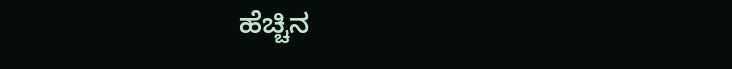ಹೆಚ್ಚಿನ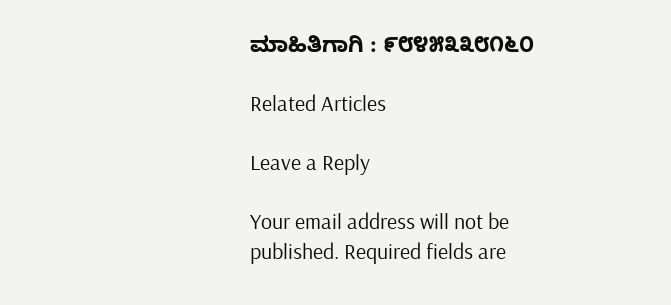ಮಾಹಿತಿಗಾಗಿ : ೯೮೪೫೩೩೮೧೬೦

Related Articles

Leave a Reply

Your email address will not be published. Required fields are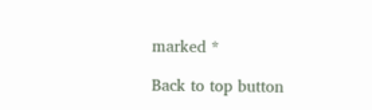marked *

Back to top button